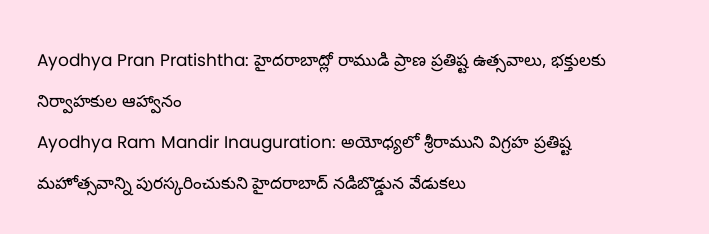Ayodhya Pran Pratishtha: హైదరాబాద్లో రాముడి ప్రాణ ప్రతిష్ట ఉత్సవాలు, భక్తులకు నిర్వాహకుల ఆహ్వానం
Ayodhya Ram Mandir Inauguration: అయోధ్యలో శ్రీరాముని విగ్రహ ప్రతిష్ట మహోత్సవాన్ని పురస్కరించుకుని హైదరాబాద్ నడిబొడ్డున వేడుకలు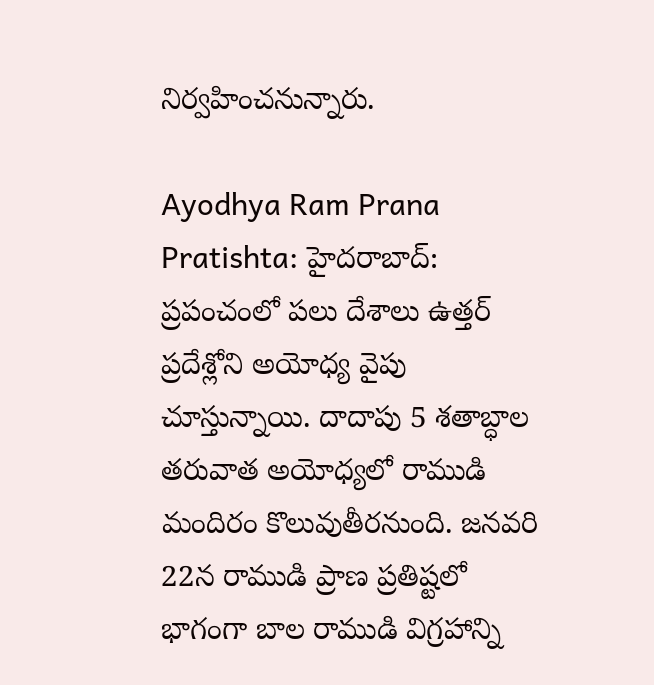నిర్వహించనున్నారు.

Ayodhya Ram Prana Pratishta: హైదరాబాద్: ప్రపంచంలో పలు దేశాలు ఉత్తర్ ప్రదేశ్లోని అయోధ్య వైపు చూస్తున్నాయి. దాదాపు 5 శతాబ్ధాల తరువాత అయోధ్యలో రాముడి మందిరం కొలువుతీరనుంది. జనవరి 22న రాముడి ప్రాణ ప్రతిష్టలో భాగంగా బాల రాముడి విగ్రహాన్ని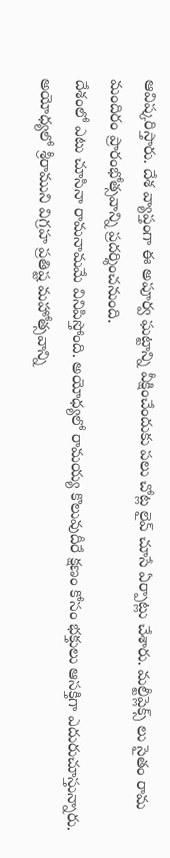ఆవిష్కరిస్తారు. దేశ వ్యాప్తంగా ఈ అపూర్వ ఘట్టాన్ని వీక్షించేందుకు పలు చోట్ల లైవ్ చూసే ఏర్పాట్లు చేశారు. మల్టీప్లెక్స్ లు సైతం రామ మందిరం ప్రారంభోత్సవాన్ని ప్రదర్శించనుంది.
దేశంలో ఎటు చూసినా రామనామమే వినిపిస్తోంది. అయోధ్యలో రామయ్య కొలువుదీరే క్షణం కోసం భక్తులు ఆసక్తిగా ఎదురుచూస్తున్నారు. అయోధ్యలో శ్రీరాముని విగ్రహ ప్రతిష్ట మహోత్సవాన్ని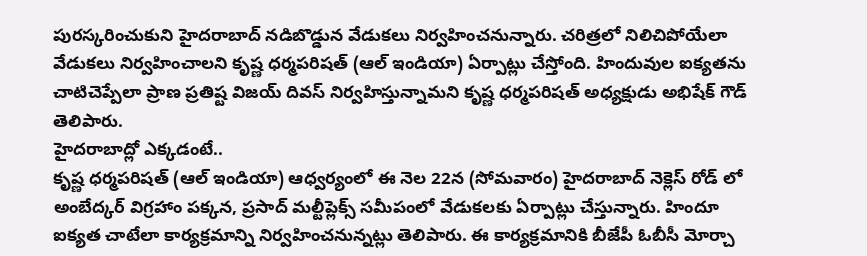పురస్కరించుకుని హైదరాబాద్ నడిబొడ్డున వేడుకలు నిర్వహించనున్నారు. చరిత్రలో నిలిచిపోయేలా వేడుకలు నిర్వహించాలని కృష్ణ ధర్మపరిషత్ (ఆల్ ఇండియా) ఏర్పాట్లు చేస్తోంది. హిందువుల ఐక్యతను చాటిచెప్పేలా ప్రాణ ప్రతిష్ట విజయ్ దివస్ నిర్వహిస్తున్నామని కృష్ణ ధర్మపరిషత్ అధ్యక్షుడు అభిషేక్ గౌడ్ తెలిపారు.
హైదరాబాద్లో ఎక్కడంటే..
కృష్ణ ధర్మపరిషత్ (ఆల్ ఇండియా) ఆధ్వర్యంలో ఈ నెల 22న (సోమవారం) హైదరాబాద్ నెక్లెస్ రోడ్ లో అంబేద్కర్ విగ్రహాం పక్కన, ప్రసాద్ మల్టీప్లెక్స్ సమీపంలో వేడుకలకు ఏర్పాట్లు చేస్తున్నారు. హిందూ ఐక్యత చాటేలా కార్యక్రమాన్ని నిర్వహించనున్నట్లు తెలిపారు. ఈ కార్యక్రమానికి బీజేపీ ఓబీసీ మోర్చా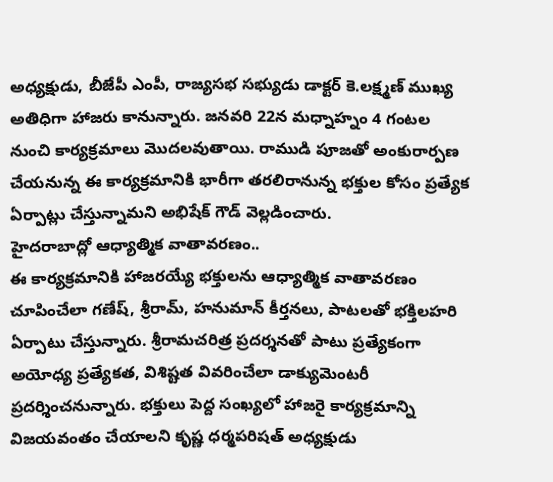అధ్యక్షుడు, బీజేపీ ఎంపీ, రాజ్యసభ సభ్యుడు డాక్టర్ కె.లక్ష్మణ్ ముఖ్య అతిధిగా హాజరు కానున్నారు. జనవరి 22న మధ్నాహ్నం 4 గంటల నుంచి కార్యక్రమాలు మొదలవుతాయి. రాముడి పూజతో అంకురార్పణ చేయనున్న ఈ కార్యక్రమానికి భారీగా తరలిరానున్న భక్తుల కోసం ప్రత్యేక ఏర్పాట్లు చేస్తున్నామని అభిషేక్ గౌడ్ వెల్లడించారు.
హైదరాబాద్లో ఆధ్యాత్మిక వాతావరణం..
ఈ కార్యక్రమానికి హాజరయ్యే భక్తులను ఆధ్యాత్మిక వాతావరణం చూపించేలా గణేష్, శ్రీరామ్, హనుమాన్ కీర్తనలు, పాటలతో భక్తిలహరి ఏర్పాటు చేస్తున్నారు. శ్రీరామచరిత్ర ప్రదర్శనతో పాటు ప్రత్యేకంగా అయోధ్య ప్రత్యేకత, విశిష్టత వివరించేలా డాక్యుమెంటరీ ప్రదర్శించనున్నారు. భక్తులు పెద్ద సంఖ్యలో హాజరై కార్యక్రమాన్ని విజయవంతం చేయాలని కృష్ణ ధర్మపరిషత్ అధ్యక్షుడు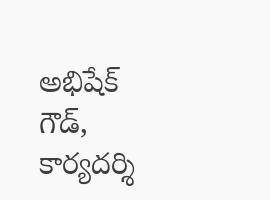అభిషేక్ గౌడ్, కార్యదర్శి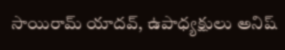సాయిరామ్ యాదవ్, ఉపాధ్యక్షులు అనిష్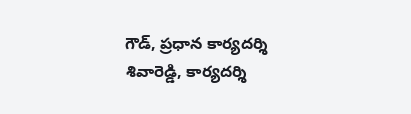గౌడ్, ప్రధాన కార్యదర్శి శివారెడ్డి, కార్యదర్శి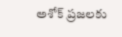అశోక్ ప్రజలకు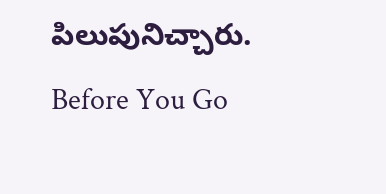పిలుపునిచ్చారు.
Before You Go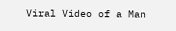Viral Video of a Man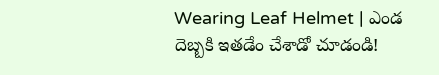Wearing Leaf Helmet | ఎండ దెబ్బకి ఇతడేం చేశాడో చూడండి!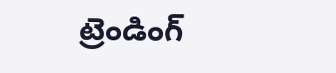ట్రెండింగ్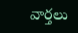వార్తలు